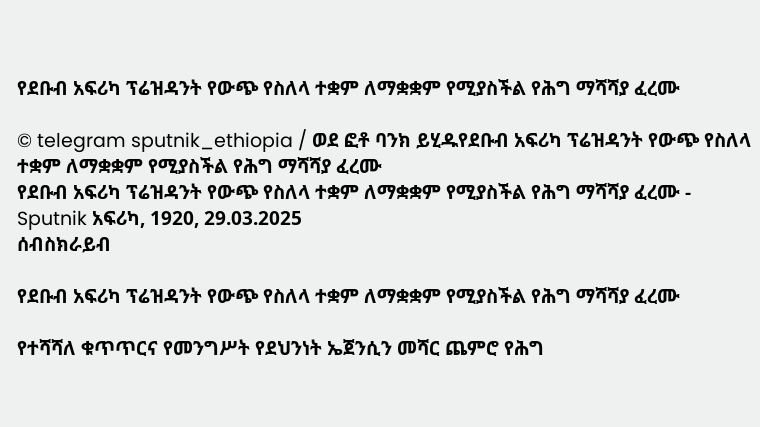የደቡብ አፍሪካ ፕሬዝዳንት የውጭ የስለላ ተቋም ለማቋቋም የሚያስችል የሕግ ማሻሻያ ፈረሙ

© telegram sputnik_ethiopia / ወደ ፎቶ ባንክ ይሂዱየደቡብ አፍሪካ ፕሬዝዳንት የውጭ የስለላ ተቋም ለማቋቋም የሚያስችል የሕግ ማሻሻያ ፈረሙ
የደቡብ አፍሪካ ፕሬዝዳንት የውጭ የስለላ ተቋም ለማቋቋም የሚያስችል የሕግ ማሻሻያ ፈረሙ - Sputnik አፍሪካ, 1920, 29.03.2025
ሰብስክራይብ

የደቡብ አፍሪካ ፕሬዝዳንት የውጭ የስለላ ተቋም ለማቋቋም የሚያስችል የሕግ ማሻሻያ ፈረሙ

የተሻሻለ ቁጥጥርና የመንግሥት የደህንነት ኤጀንሲን መሻር ጨምሮ የሕግ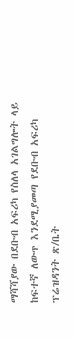ማሻሻያው በደቡብ አፍሪካ የስለላ አገልግሎት ላይ ከፍተኛ ለውጥ እንደሚያመጣ የደቡብ አፍሪካ ፕሬዝዳንት ጽ/ቤት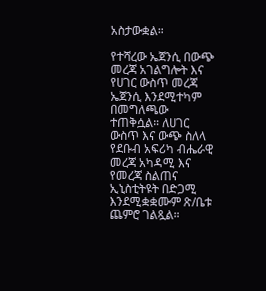አስታውቋል።

የተሻረው ኤጀንሲ በውጭ መረጃ አገልግሎት እና የሀገር ውስጥ መረጃ ኤጀንሲ እንደሚተካም በመግለጫው ተጠቅሷል። ለሀገር ውስጥ እና ውጭ ስለላ የደቡብ አፍሪካ ብሔራዊ መረጃ አካዳሚ እና የመረጃ ስልጠና ኢኒስቲትዩት በድጋሚ እንደሚቋቋሙም ጽ/ቤቱ ጨምሮ ገልጿል።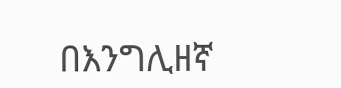በእንግሊዘኛ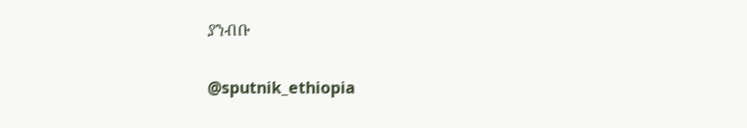ያንብቡ

@sputnik_ethiopia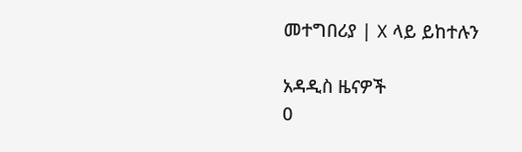መተግበሪያ | X ላይ ይከተሉን

አዳዲስ ዜናዎች
0